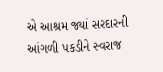એ આશ્રમ જ્યાં સરદારની આંગળી પકડીને સ્વરાજ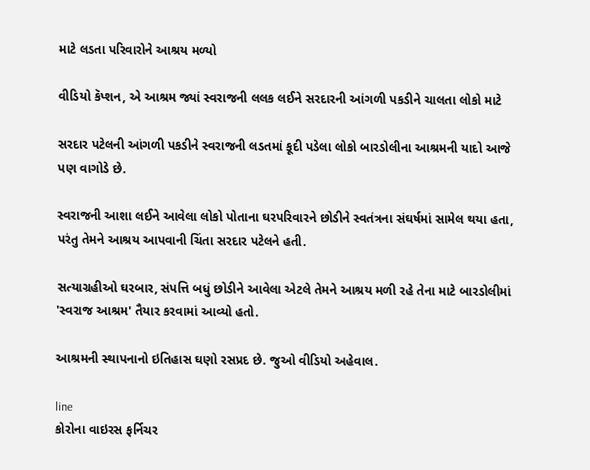માટે લડતા પરિવારોને આશ્રય મળ્યો

વીડિયો કૅપ્શન, એ આશ્રમ જ્યાં સ્વરાજની લલક લઈને સરદારની આંગળી પકડીને ચાલતા લોકો માટે

સરદાર પટેલની આંગળી પકડીને સ્વરાજની લડતમાં કૂદી પડેલા લોકો બારડોલીના આશ્રમની યાદો આજે પણ વાગોડે છે.

સ્વરાજની આશા લઈને આવેલા લોકો પોતાના ઘરપરિવારને છોડીને સ્વતંત્રના સંઘર્ષમાં સામેલ થયા હતા, પરંતુ તેમને આશ્રય આપવાની ચિંતા સરદાર પટેલને હતી.

સત્યાગ્રહીઓ ઘરબાર, સંપત્તિ બધું છોડીને આવેલા એટલે તેમને આશ્રય મળી રહે તેના માટે બારડોલીમાં 'સ્વરાજ આશ્રમ' તૈયાર કરવામાં આવ્યો હતો.

આશ્રમની સ્થાપનાનો ઇતિહાસ ઘણો રસપ્રદ છે. જુઓ વીડિયો અહેવાલ.

line
કોરોના વાઇરસ ફર્નિચર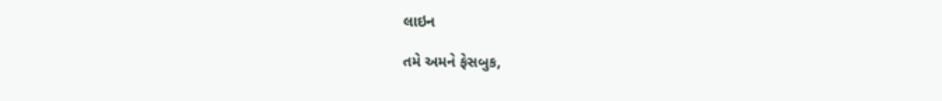લાઇન

તમે અમને ફેસબુક,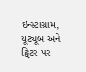ઇન્સ્ટાગ્રામ, યૂટ્યૂબ અને ટ્વિટર પર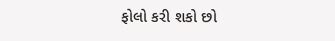ફોલો કરી શકો છો